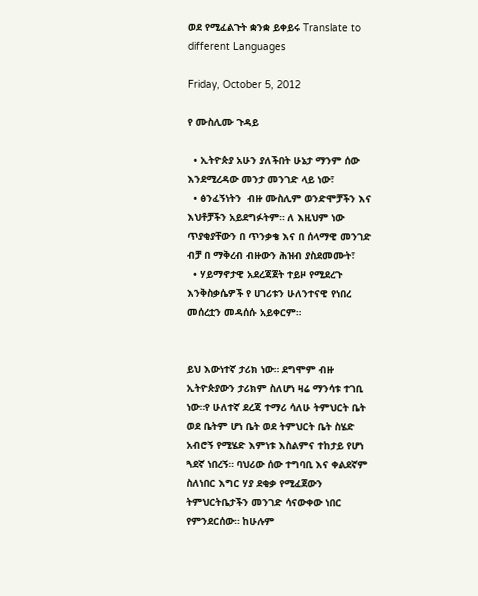ወደ የሚፈልጉት ቋንቋ ይቀይሩ Translate to different Languages

Friday, October 5, 2012

የ ሙስሊሙ ጉዳይ

  • ኢትዮጵያ አሁን ያለችበት ሁኔታ ማንም ሰው እንደሚረዳው መንታ መንገድ ላይ ነው፣
  • ፅንፈኝነትን  ብዙ ሙስሊም ወንድሞቻችን እና እህቶቻችን አይደግፉትም። ለ እዚህም ነው ጥያቂያቸውን በ ጥንቃቄ እና በ ሰላማዊ መንገድ ብቻ በ ማቅረብ ብዙውን ሕዝብ ያስደመሙት፣
  • ሃይማኖታዊ አደረጃጀት ተይዞ የሚደረጉ እንቅስቃሴዎች የ ሀገሪቱን ሁለንተናዊ የነበረ መሰረቷን መዳሰሱ አይቀርም።


ይህ እውነተኛ ታሪክ ነው። ደግሞም ብዙ ኢትዮጵያውን ታሪክም ስለሆነ ዛሬ ማንሳቱ ተገቢ ነው።የ ሁለተኛ ደረጃ ተማሪ ሳለሁ ትምህርት ቤት ወደ ቤትም ሆነ ቤት ወደ ትምህርት ቤት ስሄድ አብሮኝ የሚሄድ እምነቱ እስልምና ተከታይ የሆነ ጓደኛ ነበረኝ። ባህሪው ሰው ተግባቢ እና ቀልደኛም ስለነበር እግር ሃያ ደቂቃ የሚፈጀውን ትምህርትቤታችን መንገድ ሳናውቀው ነበር የምንደርሰው። ከሁሉም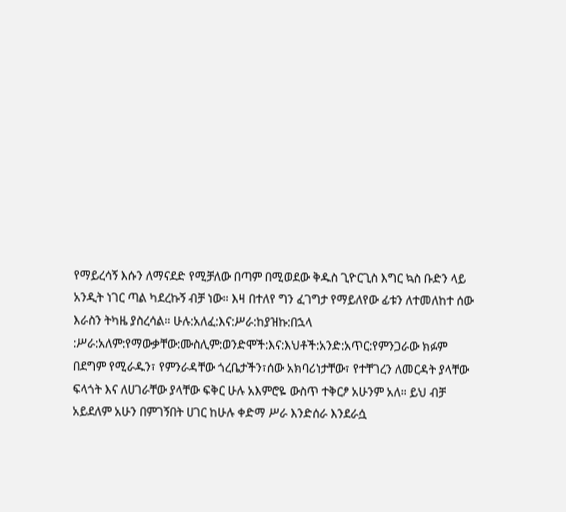የማይረሳኝ እሱን ለማናደድ የሚቻለው በጣም በሚወደው ቅዱስ ጊዮርጊስ እግር ኳስ ቡድን ላይ አንዲት ነገር ጣል ካደረኩኝ ብቻ ነው። እዛ በተለየ ግን ፈገግታ የማይለየው ፊቱን ለተመለከተ ሰው እራስን ትካዜ ያስረሳል። ሁሉ:አለፈ:እና:ሥራ:ከያዝኩ:በኋላ :ሥራ:አለም:የማውቃቸው:ሙስሊም:ወንድሞች:እና:እህቶች:አንድ:አጥር:የምንጋራው ክፉም በደግም የሚራዱን፣ የምንራዳቸው ጎረቤታችን፣ሰው አክባሪነታቸው፣ የተቸገረን ለመርዳት ያላቸው ፍላጎት እና ለሀገራቸው ያላቸው ፍቅር ሁሉ አእምሮዬ ውስጥ ተቅርፆ አሁንም አለ። ይህ ብቻ አይደለም አሁን በምገኝበት ሀገር ከሁሉ ቀድማ ሥራ እንድሰራ እንደራሷ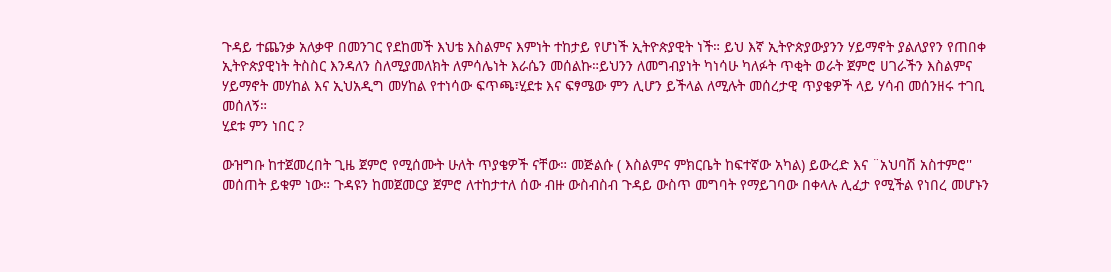ጉዳይ ተጨንቃ አለቃዋ በመንገር የደከመች እህቴ እስልምና እምነት ተከታይ የሆነች ኢትዮጵያዊት ነች። ይህ እኛ ኢትዮጵያውያንን ሃይማኖት ያልለያየን የጠበቀ ኢትዮጵያዊነት ትስስር እንዳለን ስለሚያመለክት ለምሳሌነት እራሴን መሰልኩ።ይህንን ለመግብያነት ካነሳሁ ካለፉት ጥቂት ወራት ጀምሮ ሀገራችን እስልምና ሃይማኖት መሃከል እና ኢህአዲግ መሃከል የተነሳው ፍጥጫ፣ሂደቱ እና ፍፃሜው ምን ሊሆን ይችላል ለሚሉት መሰረታዊ ጥያቄዎች ላይ ሃሳብ መሰንዘሩ ተገቢ መሰለኝ።
ሂደቱ ምን ነበር ?

ውዝግቡ ከተጀመረበት ጊዜ ጀምሮ የሚሰሙት ሁለት ጥያቄዎች ናቸው። መጅልሱ ( እስልምና ምክርቤት ከፍተኛው አካል) ይውረድ እና ¨አህባሽ አስተምሮ'' መሰጠት ይቁም ነው። ጉዳዩን ከመጀመርያ ጀምሮ ለተከታተለ ሰው ብዙ ውስብስብ ጉዳይ ውስጥ መግባት የማይገባው በቀላሉ ሊፈታ የሚችል የነበረ መሆኑን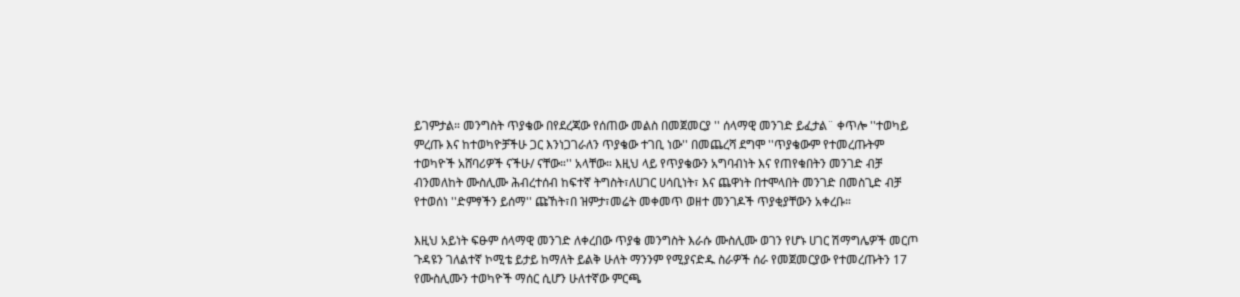ይገምታል። መንግስት ጥያቄው በየደረጃው የሰጠው መልስ በመጀመርያ '' ሰላማዊ መንገድ ይፈታል¨ ቀጥሎ ''ተወካይ ምረጡ እና ከተወካዮቻችሁ ጋር እንነጋገራለን ጥያቄው ተገቢ ነው'' በመጨረሻ ደግሞ ''ጥያቄውም የተመረጡትም ተወካዮች አሸባሪዎች ናችሁ/ ናቸው።'' አላቸው። እዚህ ላይ የጥያቄውን አግባብነት እና የጠየቁበትን መንገድ ብቻ ብንመለከት ሙስሊሙ ሕብረተሰብ ከፍተኛ ትግስት፣ለሀገር ሀሳቢነት፣ እና ጨዋነት በተሞላበት መንገድ በመስጊድ ብቻ የተወሰነ ''ድምፃችን ይሰማ'' ጩኸት፣በ ዝምታ፣መሬት መቀመጥ ወዘተ መንገዶች ጥያቂያቸውን አቀረቡ።

እዚህ አይነት ፍፁም ሰላማዊ መንገድ ለቀረበው ጥያቄ መንግስት እራሱ ሙስሊሙ ወገን የሆኑ ሀገር ሽማግሌዎች መርጦ ጉዳዩን ገለልተኛ ኮሚቴ ይታይ ከማለት ይልቅ ሁለት ማንንም የሚያናድዱ ስራዎች ሰራ የመጀመርያው የተመረጡትን 17 የሙስሊሙን ተወካዮች ማሰር ሲሆን ሁለተኛው ምርጫ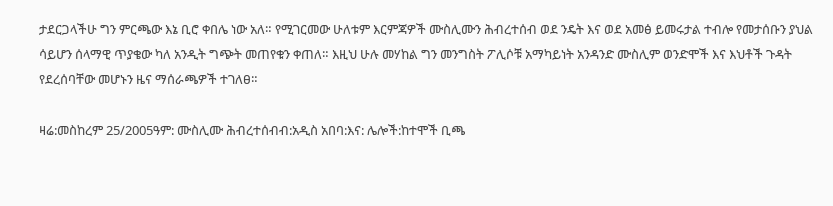ታደርጋላችሁ ግን ምርጫው እኔ ቢሮ ቀበሌ ነው አለ። የሚገርመው ሁለቱም እርምጃዎች ሙስሊሙን ሕብረተሰብ ወደ ንዴት እና ወደ አመፅ ይመሩታል ተብሎ የመታሰቡን ያህል ሳይሆን ሰላማዊ ጥያቄው ካለ አንዲት ግጭት መጠየቁን ቀጠለ። እዚህ ሁሉ መሃከል ግን መንግስት ፖሊሶቹ አማካይነት አንዳንድ ሙስሊም ወንድሞች እና እህቶች ጉዳት የደረሰባቸው መሆኑን ዜና ማሰራጫዎች ተገለፀ።

ዛሬ:መስከረም 25/2005ዓም: ሙስሊሙ ሕብረተሰብብ:አዲስ አበባ:እና: ሌሎች:ከተሞች ቢጫ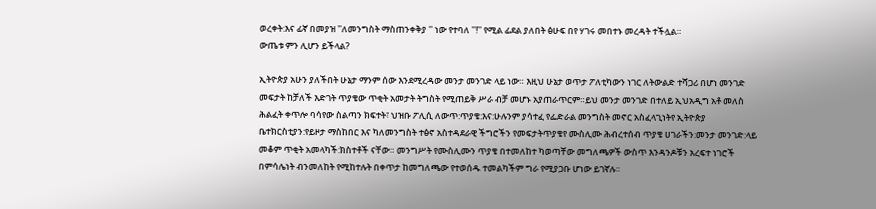ወረቀት:እና ፊኛ በመያዝ ''ለመንግስት ማስጠንቀቅያ '' ነው የተባለ ''!'' የሚል ፊደል ያለበት ፅሁፍ በየ ሃገሩ መበተኑ መረዳት ተችሏል።
ውጤቱ ምን ሊሆን ይችላል?

ኢትዮጵያ አሁን ያለችበት ሁኔታ ማንም ሰው እንደሚረዳው መንታ መንገድ ላይ ነው። እዚህ ሁኔታ ወጥታ ፖለቲካውን ነገር ለትውልድ ተሻጋሪ በሆነ መንገድ መፍታት ከቻለች እድገት ጥያቄው ጥቂት አመታት ትግስት የሚጠይቅ ሥራ ብቻ መሆኑ አያጠራጥርም።ይህ መንታ መንገድ በተለይ ኢህአዲግ አቶ መለስ ሕልፈት ቀጥሎ ባሳየው ስልጣን ክፍተት፣ ህዝቡ ፖሊሲ ለውጥ:ጥያቄ:እና:ሁሉንም ያሳተፈ የፌድራል መንግስት መኖር አስፈላጊነትየ ኢትዮጵያ ቤተክርስቲያን:የይዞታ ማስከበር እና ካለመንግስት ተፅኖ አስተዳደራዊ ችግሮችን የመፍታትጥያቄየ ሙስሊሙ ሕብረተሰብ ጥያቄ ሀገራችን:መንታ መንገድ:ላይ መቆም ጥቂት አመላካች:ክስተቶች ናቸው። መንግሥት የሙስሊሙን ጥያቄ በተመለከተ ካወጣቸው መግለጫዎች ውስጥ እንዳንዶቹን አረፍተ ነገሮች በምሳሌነት ብንመለከት የሚከተሉት በቀጥታ ከመግለጫው የተወሰዱ ተመልካችም ግራ የሚያጋቡ ሆነው ይገኛሉ።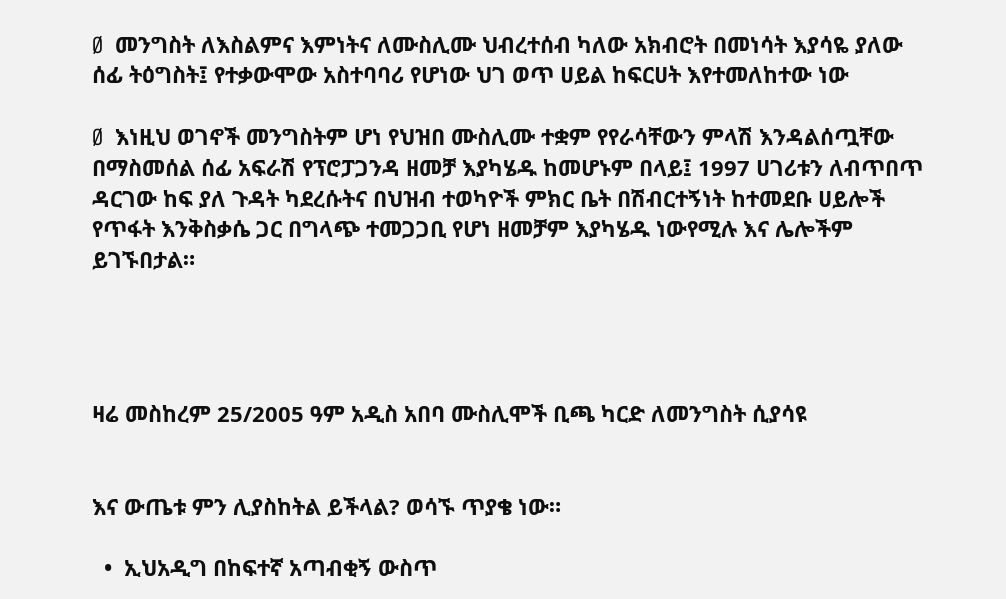Ø  መንግስት ለእስልምና እምነትና ለሙስሊሙ ህብረተሰብ ካለው አክብሮት በመነሳት እያሳዬ ያለው ሰፊ ትዕግስት፤ የተቃውሞው አስተባባሪ የሆነው ህገ ወጥ ሀይል ከፍርሀት እየተመለከተው ነው

Ø  እነዚህ ወገኖች መንግስትም ሆነ የህዝበ ሙስሊሙ ተቋም የየራሳቸውን ምላሽ እንዳልሰጧቸው በማስመሰል ሰፊ አፍራሽ የፕሮፓጋንዳ ዘመቻ እያካሄዱ ከመሆኑም በላይ፤ 1997 ሀገሪቱን ለብጥበጥ ዳርገው ከፍ ያለ ጉዳት ካደረሱትና በህዝብ ተወካዮች ምክር ቤት በሽብርተኝነት ከተመደቡ ሀይሎች የጥፋት እንቅስቃሴ ጋር በግላጭ ተመጋጋቢ የሆነ ዘመቻም እያካሄዱ ነውየሚሉ እና ሌሎችም ይገኙበታል።




ዛሬ መስከረም 25/2005 ዓም አዲስ አበባ ሙስሊሞች ቢጫ ካርድ ለመንግስት ሲያሳዩ


እና ውጤቱ ምን ሊያስከትል ይችላል? ወሳኙ ጥያቄ ነው።

  •  ኢህአዲግ በከፍተኛ አጣብቂኝ ውስጥ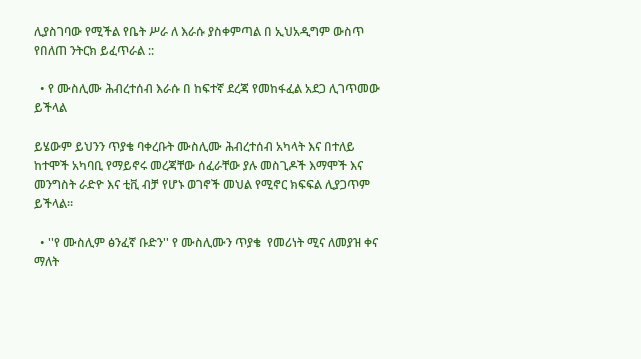ሊያስገባው የሚችል የቤት ሥራ ለ እራሱ ያስቀምጣል በ ኢህአዲግም ውስጥ የበለጠ ንትርክ ይፈጥራል ::

  • የ ሙስሊሙ ሕብረተሰብ እራሱ በ ከፍተኛ ደረጃ የመከፋፈል አደጋ ሊገጥመው ይችላል

ይሄውም ይህንን ጥያቄ ባቀረቡት ሙስሊሙ ሕብረተሰብ አካላት እና በተለይ ከተሞች አካባቢ የማይኖሩ መረጃቸው ሰፈራቸው ያሉ መስጊዶች እማሞች እና መንግስት ራድዮ እና ቲቪ ብቻ የሆኑ ወገኖች መህል የሚኖር ክፍፍል ሊያጋጥም ይችላል።

  • ''የ ሙስሊም ፅንፈኛ ቡድን'' የ ሙስሊሙን ጥያቄ  የመሪነት ሚና ለመያዝ ቀና ማለት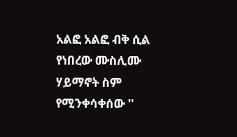አልፎ አልፎ ብቅ ሲል የነበረው ሙስሊሙ ሃይማኖት ስም የሚንቀሳቀሰው ''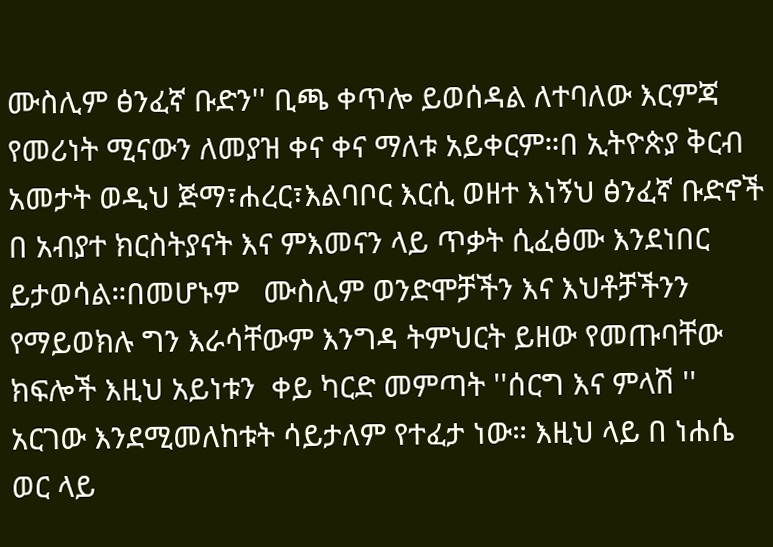ሙስሊም ፅንፈኛ ቡድን'' ቢጫ ቀጥሎ ይወሰዳል ለተባለው እርምጃ የመሪነት ሚናውን ለመያዝ ቀና ቀና ማለቱ አይቀርም።በ ኢትዮጵያ ቅርብ አመታት ወዲህ ጅማ፣ሐረር፣እልባቦር እርሲ ወዘተ እነኝህ ፅንፈኛ ቡድኖች በ አብያተ ክርስትያናት እና ምእመናን ላይ ጥቃት ሲፈፅሙ እንደነበር ይታወሳል።በመሆኑም   ሙስሊም ወንድሞቻችን እና እህቶቻችንን የማይወክሉ ግን እራሳቸውም እንግዳ ትምህርት ይዘው የመጡባቸው  ክፍሎች እዚህ አይነቱን  ቀይ ካርድ መምጣት ''ሰርግ እና ምላሽ '' አርገው እንደሚመለከቱት ሳይታለም የተፈታ ነው። እዚህ ላይ በ ነሐሴ ወር ላይ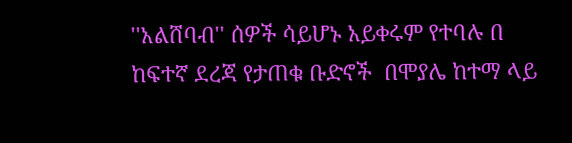''አልሸባብ'' ሰዎች ሳይሆኑ አይቀሩም የተባሉ በ ከፍተኛ ደረጃ የታጠቁ ቡድኖች  በሞያሌ ከተማ ላይ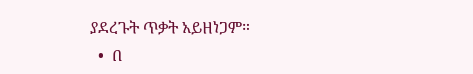ያደረጉት ጥቃት አይዘነጋም።
  •  በ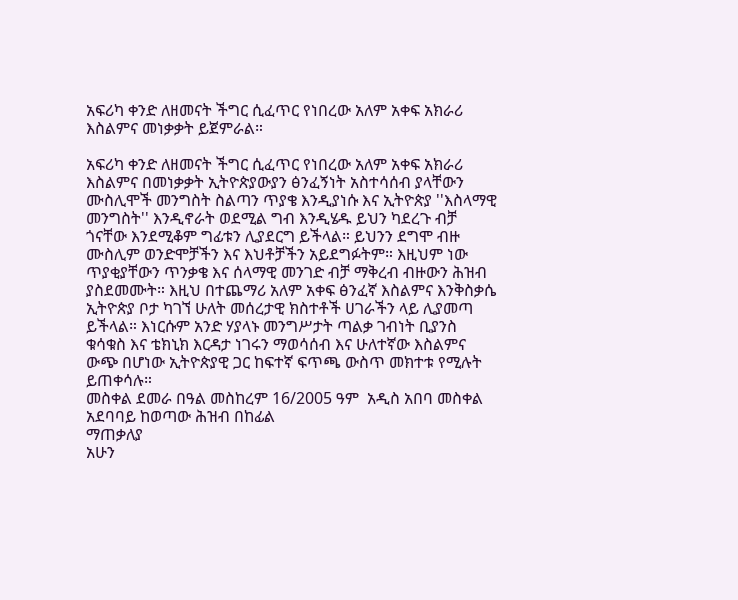አፍሪካ ቀንድ ለዘመናት ችግር ሲፈጥር የነበረው አለም አቀፍ አክራሪ እስልምና መነቃቃት ይጀምራል።

አፍሪካ ቀንድ ለዘመናት ችግር ሲፈጥር የነበረው አለም አቀፍ አክራሪ እስልምና በመነቃቃት ኢትዮጵያውያን ፅንፈኝነት አስተሳሰብ ያላቸውን ሙስሊሞች መንግስት ስልጣን ጥያቄ እንዲያነሱ እና ኢትዮጵያ ''እስላማዊ መንግስት'' እንዲኖራት ወደሚል ግብ እንዲሄዱ ይህን ካደረጉ ብቻ ጎናቸው እንደሚቆም ግፊቱን ሊያደርግ ይችላል። ይህንን ደግሞ ብዙ ሙስሊም ወንድሞቻችን እና እህቶቻችን አይደግፉትም። እዚህም ነው ጥያቂያቸውን ጥንቃቄ እና ሰላማዊ መንገድ ብቻ ማቅረብ ብዙውን ሕዝብ ያስደመሙት። እዚህ በተጨማሪ አለም አቀፍ ፅንፈኛ እስልምና እንቅስቃሴ ኢትዮጵያ ቦታ ካገኘ ሁለት መሰረታዊ ክስተቶች ሀገራችን ላይ ሊያመጣ ይችላል። እነርሱም አንድ ሃያላኑ መንግሥታት ጣልቃ ገብነት ቢያንስ ቁሳቁስ እና ቴክኒክ እርዳታ ነገሩን ማወሳሰብ እና ሁለተኛው እስልምና ውጭ በሆነው ኢትዮጵያዊ ጋር ከፍተኛ ፍጥጫ ውስጥ መክተቱ የሚሉት ይጠቀሳሉ።
መስቀል ደመራ በዓል መስከረም 16/2005 ዓም  አዲስ አበባ መስቀል አደባባይ ከወጣው ሕዝብ በከፊል
ማጠቃለያ
አሁን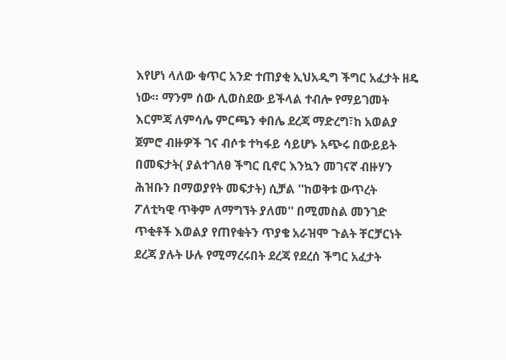እየሆነ ላለው ቁጥር አንድ ተጠያቂ ኢህአዲግ ችግር አፈታት ዘዴ ነው። ማንም ሰው ሊወስደው ይችላል ተብሎ የማይገመት እርምጃ ለምሳሌ ምርጫን ቀበሌ ደረጃ ማድረግ፣ከ አወልያ ጀምሮ ብዙዎች ገና ብሶቱ ተካፋይ ሳይሆኑ አጭሩ በውይይት በመፍታት( ያልተገለፀ ችግር ቢኖር እንኳን መገናኛ ብዙሃን ሕዝቡን በማወያየት መፍታት) ሲቻል ''ከወቅቱ ውጥረት ፖለቲካዊ ጥቅም ለማግኘት ያለመ'' በሚመስል መንገድ ጥቂቶች እወልያ የጠየቁትን ጥያቄ አራዝሞ ጉልት ቸርቻርነት ደረጃ ያሉት ሁሉ የሚማረሩበት ደረጃ የደረሰ ችግር አፈታት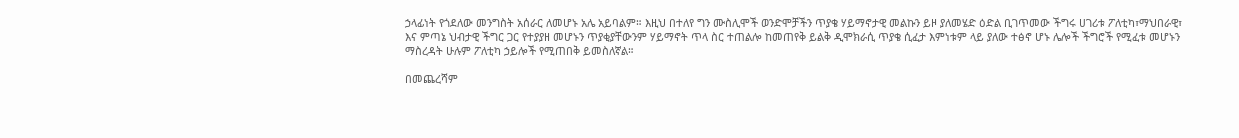ኃላፊነት የጎደለው መንግስት አሰራር ለመሆኑ አሌ አይባልም። እዚህ በተለየ ግን ሙስሊሞች ወንድሞቻችን ጥያቄ ሃይማኖታዊ መልኩን ይዞ ያለመሄድ ዕድል ቢገጥመው ችግሩ ሀገሪቱ ፖለቲካ፣ማህበራዊ፣ እና ምጣኔ ህብታዊ ችግር ጋር የተያያዘ መሆኑን ጥያቂያቸውንም ሃይማኖት ጥላ ስር ተጠልሎ ከመጠየቅ ይልቅ ዲሞክራሲ ጥያቄ ሲፈታ እምነቱም ላይ ያለው ተፅኖ ሆኑ ሌሎች ችግሮች የሚፈቱ መሆኑን ማስረዳት ሁሉም ፖለቲካ ኃይሎች የሚጠበቅ ይመስለኛል።

በመጨረሻም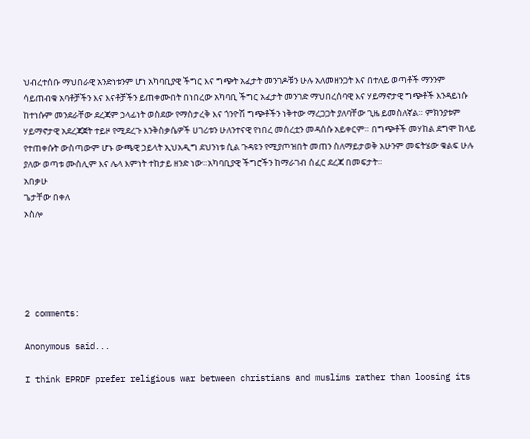ህብረተሰቡ ማህበራዊ አንድነቱንም ሆነ አካባቢያዊ ችግር እና ግጭት አፈታት መንገዶቹን ሁሉ አለመዘንጋት እና በተለይ ወጣቶች ማንንም ሳይጠብቁ አባቶቻችን እና እናቶቻችን ይጠቀሙበት በነበረው አካባቢ ችግር አፈታት መንገድ ማህበረሰባዊ እና ሃይማኖታዊ ግጭቶች እንዳይነሱ ከተነሱም መንደራቸው ደረጃም ኃላፊነት ወስደው የማስታረቅ እና ጎንዮሽ ግጭቶችን ነቅተው ማረጋጋት ያለባቸው ጊዜ ይመስለኛል። ምክንያቱም ሃይማኖታዊ አደረጃጀት ተይዞ የሚደረጉ እንቅስቃሴዎች ሀገሪቱን ሁለንተናዊ የነበረ መሰረቷን መዳሰሱ አይቀርም። በግጭቶች መሃከል ደግሞ ከላይ የተጠቀሱት ውስጣውም ሆኑ ውጫዊ ኃይላት ኢህአዲግ ደህንነቱ ሲል ጉዳዩን የሚያጦዝበት መጠን ስለማይታወቅ አሁንም መፍትሄው ቁልፍ ሁሉ ያለው ወጣቱ ሙስሊም እና ሌላ እምነት ተከታይ ዘንድ ነው።አካባቢያዊ ችግሮችን ከማራገብ ሰፈር ደረጃ በመፍታት።
አበቃሁ
ጌታቸው በቀለ
ኦስሎ





2 comments:

Anonymous said...

I think EPRDF prefer religious war between christians and muslims rather than loosing its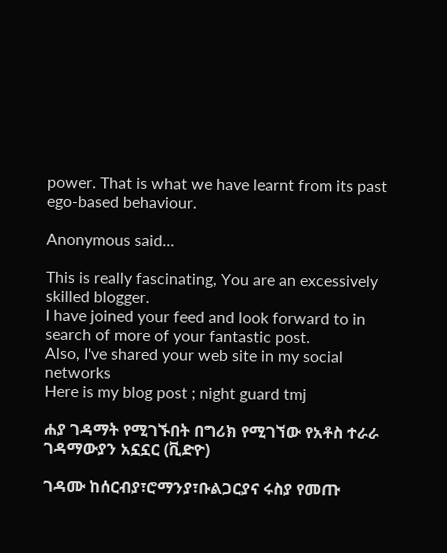power. That is what we have learnt from its past ego-based behaviour.

Anonymous said...

This is really fascinating, You are an excessively skilled blogger.
I have joined your feed and look forward to in search of more of your fantastic post.
Also, I've shared your web site in my social networks
Here is my blog post ; night guard tmj

ሐያ ገዳማት የሚገኙበት በግሪክ የሚገኘው የአቶስ ተራራ ገዳማውያን አኗኗር (ቪድዮ)

ገዳሙ ከሰርብያ፣ሮማንያ፣ቡልጋርያና ሩስያ የመጡ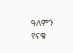ዓለምን የናቁ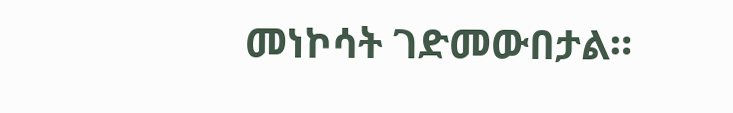መነኮሳት ገድመውበታል።